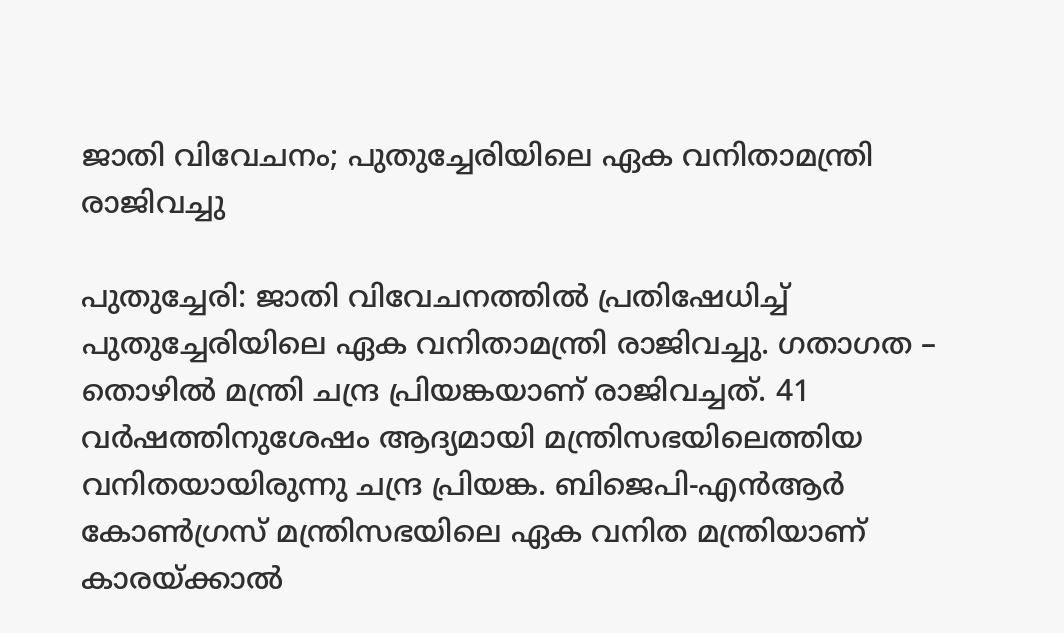ജാതി വിവേചനം; പുതുച്ചേരിയിലെ ഏക വനിതാമന്ത്രി രാജിവച്ചു

പുതുച്ചേരി: ജാതി വിവേചനത്തില്‍ പ്രതിഷേധിച്ച് പുതുച്ചേരിയിലെ ഏക വനിതാമന്ത്രി രാജിവച്ചു. ഗതാഗത – തൊഴില്‍ മന്ത്രി ചന്ദ്ര പ്രിയങ്കയാണ് രാജിവച്ചത്. 41 വര്‍ഷത്തിനുശേഷം ആദ്യമായി മന്ത്രിസഭയിലെത്തിയ വനിതയായിരുന്നു ചന്ദ്ര പ്രിയങ്ക. ബിജെപി-എന്‍ആര്‍ കോണ്‍ഗ്രസ് മന്ത്രിസഭയിലെ ഏക വനിത മന്ത്രിയാണ് കാരയ്ക്കാല്‍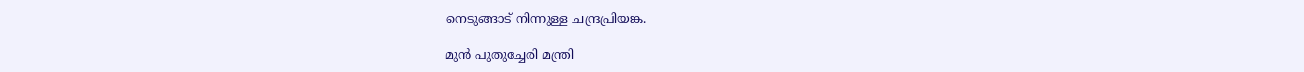നെടുങ്ങാട് നിന്നുള്ള ചന്ദ്രപ്രിയങ്ക.

മുന്‍ പുതുച്ചേരി മന്ത്രി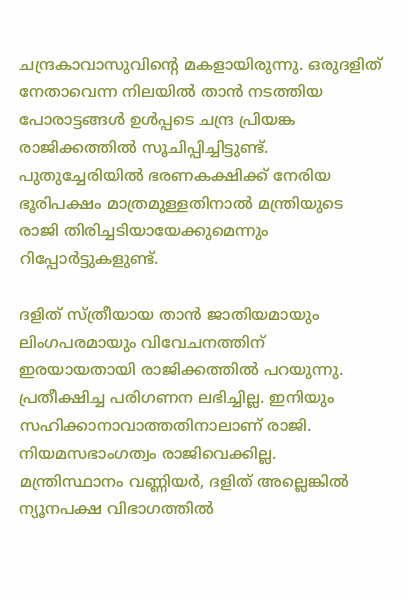ചന്ദ്രകാവാസുവിന്റെ മകളായിരുന്നു. ഒരുദളിത് നേതാവെന്ന നിലയില്‍ താന്‍ നടത്തിയ പോരാട്ടങ്ങള്‍ ഉള്‍പ്പടെ ചന്ദ്ര പ്രിയങ്ക രാജിക്കത്തില്‍ സൂചിപ്പിച്ചിട്ടുണ്ട്. പുതുച്ചേരിയില്‍ ഭരണകക്ഷിക്ക് നേരിയ ഭൂരിപക്ഷം മാത്രമുള്ളതിനാല്‍ മന്ത്രിയുടെ രാജി തിരിച്ചടിയായേക്കുമെന്നും റിപ്പോര്‍ട്ടുകളുണ്ട്.

ദളിത് സ്ത്രീയായ താന്‍ ജാതിയമായും ലിംഗപരമായും വിവേചനത്തിന് ഇരയായതായി രാജിക്കത്തില്‍ പറയുന്നു. പ്രതീക്ഷിച്ച പരിഗണന ലഭിച്ചില്ല. ഇനിയും സഹിക്കാനാവാത്തതിനാലാണ് രാജി. നിയമസഭാംഗത്വം രാജിവെക്കില്ല. മന്ത്രിസ്ഥാനം വണ്ണിയര്‍, ദളിത് അല്ലെങ്കില്‍ ന്യൂനപക്ഷ വിഭാഗത്തില്‍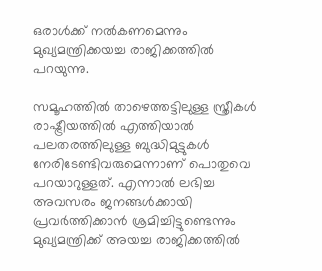ഒരാള്‍ക്ക് നല്‍കണമെന്നും മുഖ്യമന്ത്രിക്കയച്ച രാജിക്കത്തില്‍ പറയുന്നു.

സമൂഹത്തില്‍ താഴെത്തട്ടിലുള്ള സ്ത്രീകള്‍ രാഷ്ട്രീയത്തില്‍ എത്തിയാല്‍ പലതരത്തിലുള്ള ബുദ്ധിമുട്ടുകള്‍ നേരിടേണ്ടിവരുമെന്നാണ് പൊതുവെ പറയാറുള്ളത്. എന്നാല്‍ ലഭിച്ച അവസരം ജനങ്ങള്‍ക്കായി പ്രവര്‍ത്തിക്കാന്‍ ശ്രമിച്ചിട്ടുണ്ടെന്നും മുഖ്യമന്ത്രിക്ക് അയച്ച രാജിക്കത്തില്‍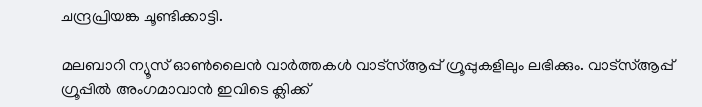ചന്ദ്രപ്രിയങ്ക ചൂണ്ടിക്കാട്ടി.

മലബാറി ന്യൂസ് ഓണ്‍ലൈന്‍ വാര്‍ത്തകള്‍ വാട്‌സ്ആപ്പ് ഗ്രൂപ്പുകളിലും ലഭിക്കും. വാട്‌സ്ആപ്പ് ഗ്രൂപ്പില്‍ അംഗമാവാന്‍ ഇവിടെ ക്ലിക്ക്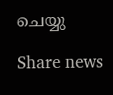ചെയ്യു

Share news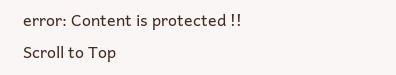error: Content is protected !!
Scroll to Top